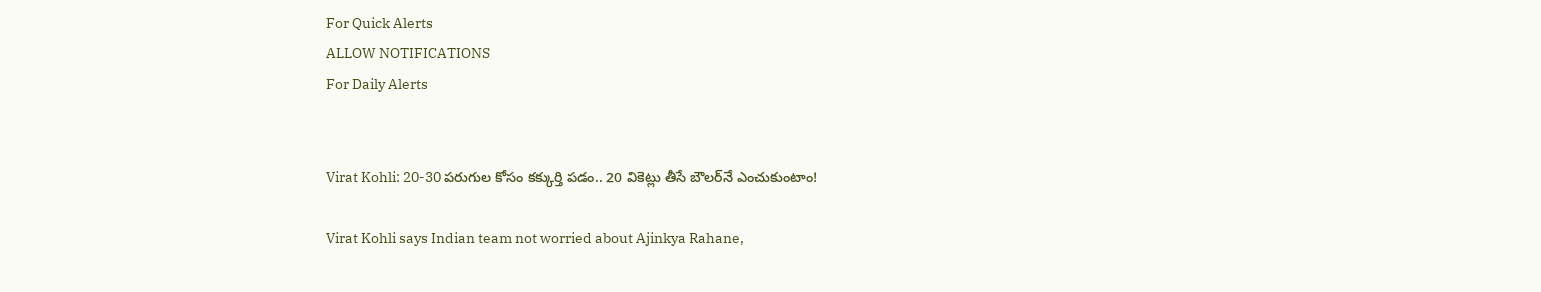For Quick Alerts
ALLOW NOTIFICATIONS
For Daily Alerts


Virat Kohli: 20-30 పరుగుల కోసం కక్కుర్తి పడం.. 20 వికెట్లు తీసే బౌలర్‌నే ఎంచుకుంటాం!

Virat Kohli says Indian team not worried about Ajinkya Rahane,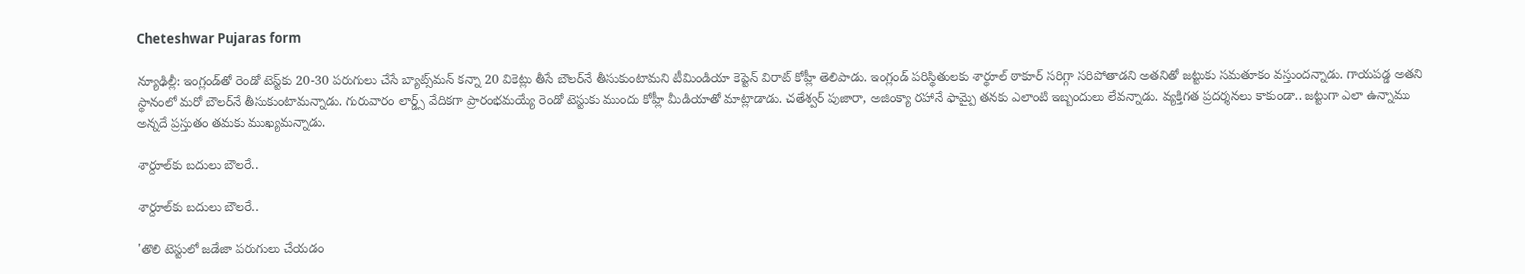Cheteshwar Pujaras form

న్యూఢిల్లీ: ఇంగ్లండ్‌తో రెండో టెస్ట్‌కు 20-30 పరుగులు చేసే బ్యాట్స్‌మన్ కన్నా 20 వికెట్లు తీసే బౌలర్‌నే తీసుకుంటామని టీమిండియా కెప్టెన్ విరాట్ కోహ్లీ తెలిపాడు. ఇంగ్లండ్ పరిస్థితులకు శార్థూల్ ఠాకూర్‌ సరిగ్గా సరిపోతాడని అతనితో జట్టుకు సమతూకం వస్తుందన్నాడు. గాయపడ్డ అతని స్థానంలో మరో బౌలర్‌నే తీసుకుంటామన్నాడు. గురువారం లార్డ్స్ వేదికగా ప్రారంభమయ్యే రెండో టెస్టుకు ముందు కోహ్లీ మీడియాతో మాట్లాడాడు. చతేశ్వర్ పుజారా, అజింక్యా రహానే ఫామ్పై తనకు ఎలాంటి ఇబ్బందులు లేవన్నాడు. వ్యక్తిగత ప్రదర్శనలు కాకుండా.. జట్టుగా ఎలా ఉన్నాము అన్నదే ప్రస్తుతం తమకు ముఖ్యమన్నాడు.

శార్దూల్‌కు బదులు బౌలరే..

శార్దూల్‌కు బదులు బౌలరే..

'తొలి టెస్టులో జడేజా పరుగులు చేయడం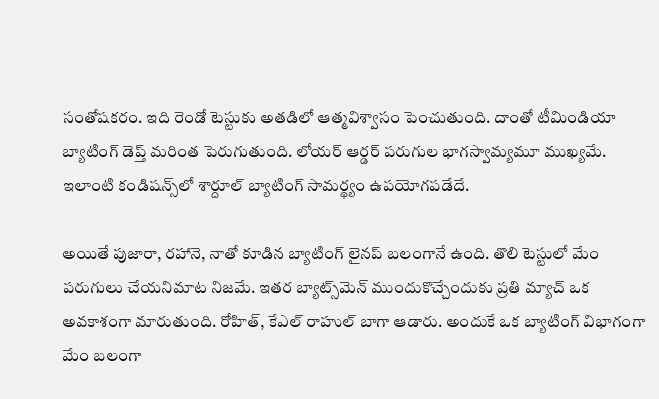సంతోషకరం. ఇది రెండో టెస్టుకు అతడిలో ఆత్మవిశ్వాసం పెంచుతుంది. దాంతో టీమిండియా బ్యాటింగ్‌ డెప్త్‌ మరింత పెరుగుతుంది. లోయర్‌ ఆర్డర్‌ పరుగుల భాగస్వామ్యమూ ముఖ్యమే. ఇలాంటి కండిషన్స్‌లో శార్దూల్‌ బ్యాటింగ్‌ సామర్థ్యం ఉపయోగపడేదే.

అయితే పుజారా, రహానె, నాతో కూడిన బ్యాటింగ్‌ లైనప్‌ బలంగానే ఉంది. తొలి టెస్టులో మేం పరుగులు చేయనిమాట నిజమే. ఇతర బ్యాట్స్‌మెన్‌ ముందుకొచ్చేందుకు ప్రతి మ్యాచ్‌ ఒక అవకాశంగా మారుతుంది. రోహిత్‌, కేఎల్‌ రాహుల్ బాగా ఆడారు. అందుకే ఒక బ్యాటింగ్‌ విభాగంగా మేం బలంగా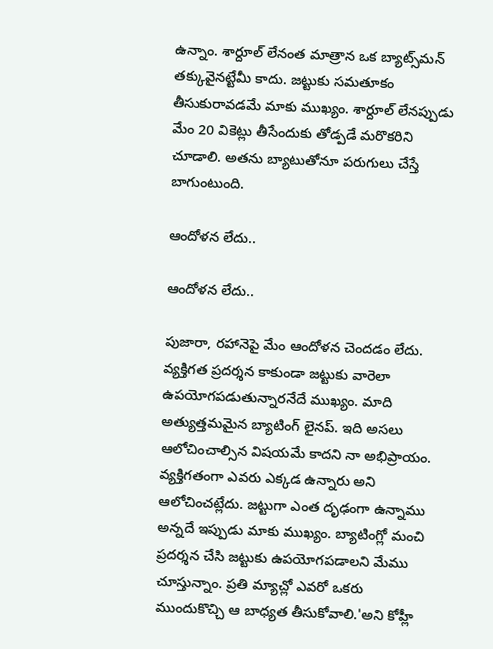ఉన్నాం. శార్దూల్‌ లేనంత మాత్రాన ఒక బ్యాట్స్‌మన్ తక్కువైనట్టేమీ కాదు. జట్టుకు సమతూకం తీసుకురావడమే మాకు ముఖ్యం. శార్దూల్‌ లేనప్పుడు మేం 20 వికెట్లు తీసేందుకు తోడ్పడే మరొకరిని చూడాలి. అతను బ్యాటుతోనూ పరుగులు చేస్తే బాగుంటుంది.

ఆందోళన లేదు..

ఆందోళన లేదు..

పుజారా, రహానెపై మేం ఆందోళన చెందడం లేదు. వ్యక్తిగత ప్రదర్శన కాకుండా జట్టుకు వారెలా ఉపయోగపడుతున్నారనేదే ముఖ్యం. మాది అత్యుత్తమమైన బ్యాటింగ్‌ లైనప్‌. ఇది అసలు ఆలోచించాల్సిన విషయమే కాదని నా అభిప్రాయం. వ్యక్తిగతంగా ఎవరు ఎక్కడ ఉన్నారు అని ఆలోచించట్లేదు. జట్టుగా ఎంత దృఢంగా ఉన్నాము అన్నదే ఇప్పుడు మాకు ముఖ్యం. బ్యాటింగ్లో మంచి ప్రదర్శన చేసి జట్టుకు ఉపయోగపడాలని మేము చూస్తున్నాం. ప్రతి మ్యాచ్లో ఎవరో ఒకరు ముందుకొచ్చి ఆ బాధ్యత తీసుకోవాలి.'అని కోహ్లీ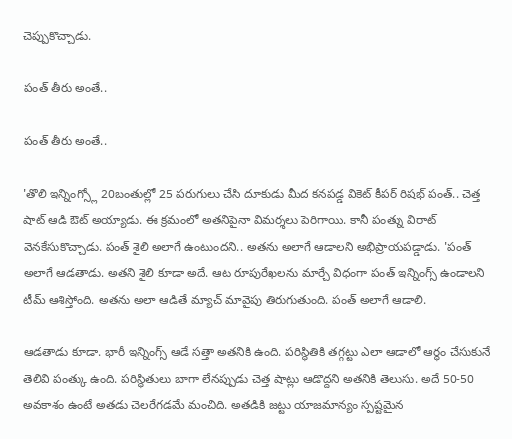చెప్పుకొచ్చాడు.

పంత్ తీరు అంతే..

పంత్ తీరు అంతే..

'తొలి ఇన్నింగ్స్లో 20బంతుల్లో 25 పరుగులు చేసి దూకుడు మీద కనపడ్డ వికెట్ కీపర్ రిషభ్ పంత్.. చెత్త షాట్ ఆడి ఔట్ అయ్యాడు. ఈ క్రమంలో అతనిపైనా విమర్శలు పెరిగాయి. కానీ పంత్ను విరాట్ వెనకేసుకొచ్చాడు. పంత్ శైలి అలాగే ఉంటుందని.. అతను అలాగే ఆడాలని అభిప్రాయపడ్డాడు. 'పంత్ అలాగే ఆడతాడు. అతని శైలి కూడా అదే. ఆట రూపురేఖలను మార్చే విధంగా పంత్ ఇన్నింగ్స్ ఉండాలని టీమ్ ఆశిస్తోంది. అతను అలా ఆడితే మ్యాచ్ మావైపు తిరుగుతుంది. పంత్ అలాగే ఆడాలి.

ఆడతాడు కూడా. భారీ ఇన్నింగ్స్ ఆడే సత్తా అతనికి ఉంది. పరిస్థితికి తగ్గట్టు ఎలా ఆడాలో ఆర్థం చేసుకునే తెలివి పంత్కు ఉంది. పరిస్థితులు బాగా లేనప్పుడు చెత్త షాట్లు ఆడొద్దని అతనికి తెలుసు. అదే 50-50 అవకాశం ఉంటే అతడు చెలరేగడమే మంచిది. అతడికి జట్టు యాజమాన్యం స్పష్టమైన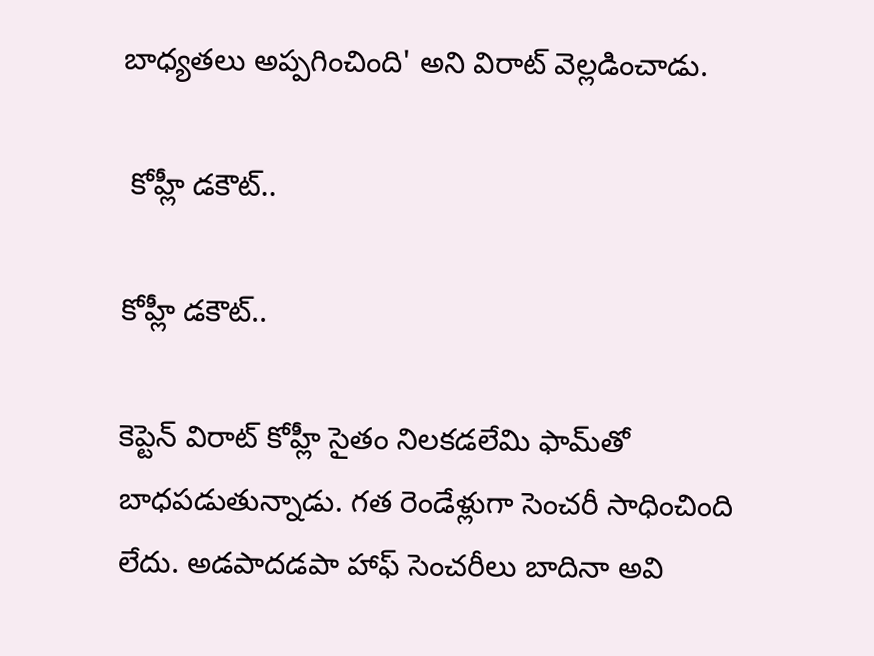బాధ్యతలు అప్పగించింది' అని విరాట్‌ వెల్లడించాడు.

 కోహ్లీ డకౌట్..

కోహ్లీ డకౌట్..

కెప్టెన్ విరాట్ కోహ్లీ సైతం నిలకడలేమి ఫామ్‌తో బాధపడుతున్నాడు. గత రెండేళ్లుగా సెంచరీ సాధించింది లేదు. అడపాదడపా హాఫ్ సెంచరీలు బాదినా అవి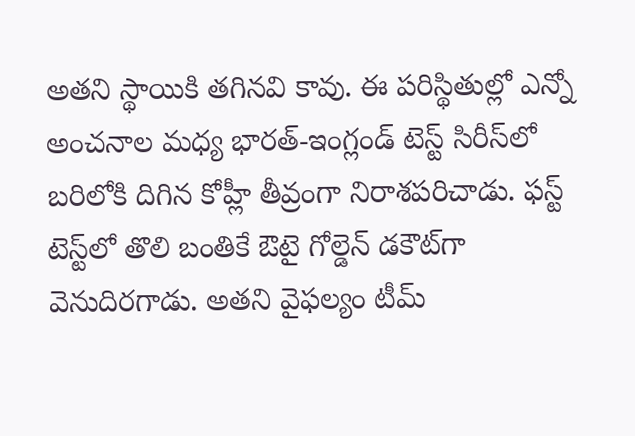అతని స్థాయికి తగినవి కావు. ఈ పరిస్థితుల్లో ఎన్నో అంచనాల మధ్య భారత్-ఇంగ్లండ్ టెస్ట్ సిరీస్‌లో బరిలోకి దిగిన కోహ్లీ తీవ్రంగా నిరాశపరిచాడు. ఫస్ట్ టెస్ట్‌లో తొలి బంతికే ఔటై గోల్డెన్ డకౌట్‌గా వెనుదిరగాడు. అతని వైఫల్యం టీమ్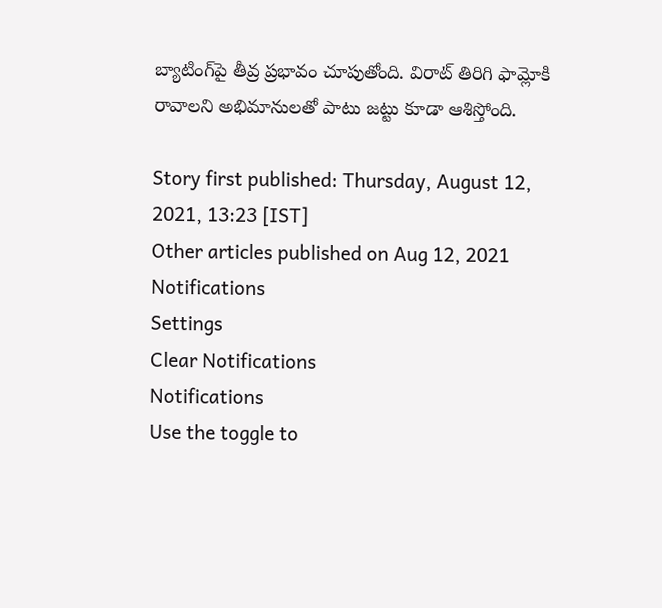బ్యాటింగ్‌పై తీవ్ర ప్రభావం చూపుతోంది. విరాట్ తిరిగి ఫామ్లోకి రావాలని అభిమానులతో పాటు జట్టు కూడా ఆశిస్తోంది.

Story first published: Thursday, August 12, 2021, 13:23 [IST]
Other articles published on Aug 12, 2021
Notifications
Settings
Clear Notifications
Notifications
Use the toggle to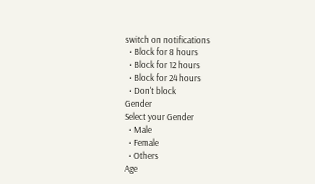switch on notifications
  • Block for 8 hours
  • Block for 12 hours
  • Block for 24 hours
  • Don't block
Gender
Select your Gender
  • Male
  • Female
  • Others
Age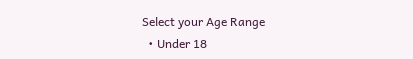Select your Age Range
  • Under 18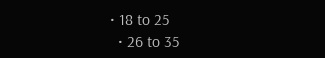• 18 to 25
  • 26 to 35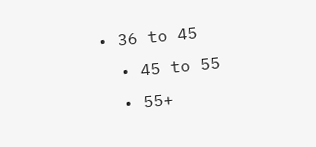• 36 to 45
  • 45 to 55
  • 55+